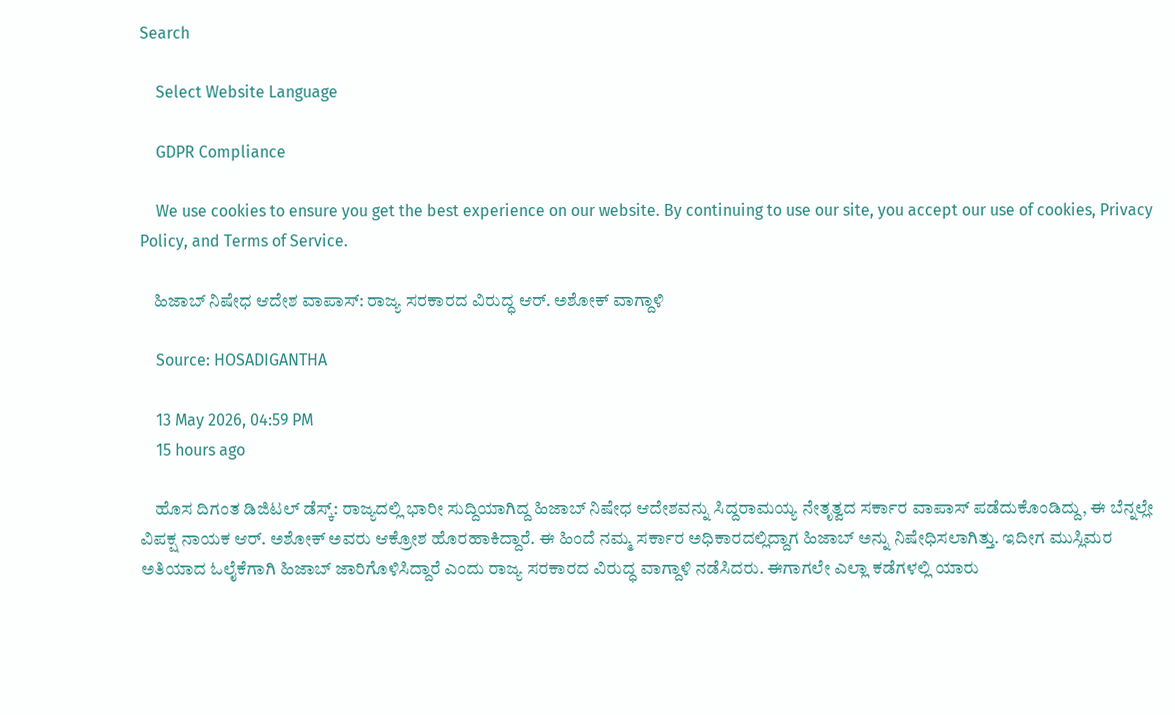Search

    Select Website Language

    GDPR Compliance

    We use cookies to ensure you get the best experience on our website. By continuing to use our site, you accept our use of cookies, Privacy Policy, and Terms of Service.

    ಹಿಜಾಬ್ ನಿಷೇಧ ಆದೇಶ ವಾಪಾಸ್: ರಾಜ್ಯ ಸರಕಾರದ ವಿರುದ್ಧ ಆರ್. ಅಶೋಕ್ ವಾಗ್ದಾಳಿ

    Source: HOSADIGANTHA

    13 May 2026, 04:59 PM
    15 hours ago

    ಹೊಸ ದಿಗಂತ ಡಿಜಿಟಲ್ ಡೆಸ್ಕ್: ರಾಜ್ಯದಲ್ಲಿ ಭಾರೀ ಸುದ್ದಿಯಾಗಿದ್ದ ಹಿಜಾಬ್ ನಿಷೇಧ ಆದೇಶವನ್ನು ಸಿದ್ದರಾಮಯ್ಯ ನೇತೃತ್ವದ ಸರ್ಕಾರ ವಾಪಾಸ್ ಪಡೆದುಕೊಂಡಿದ್ದು, ಈ ಬೆನ್ನಲ್ಲೇ ವಿಪಕ್ಷ ನಾಯಕ ಆರ್. ಅಶೋಕ್ ಅವರು ಆಕ್ರೋಶ ಹೊರಹಾಕಿದ್ದಾರೆ. ಈ ಹಿಂದೆ ನಮ್ಮ ಸರ್ಕಾರ ಅಧಿಕಾರದಲ್ಲಿದ್ದಾಗ ಹಿಜಾಬ್ ಅನ್ನು ನಿಷೇಧಿಸಲಾಗಿತ್ತು. ಇದೀಗ ಮುಸ್ಲಿಮರ ಅತಿಯಾದ ಓಲೈಕೆಗಾಗಿ ಹಿಜಾಬ್ ಜಾರಿಗೊಳಿಸಿದ್ದಾರೆ ಎಂದು ರಾಜ್ಯ ಸರಕಾರದ ವಿರುದ್ಧ ವಾಗ್ದಾಳಿ ನಡೆಸಿದರು. ಈಗಾಗಲೇ ಎಲ್ಲಾ ಕಡೆಗಳಲ್ಲಿ ಯಾರು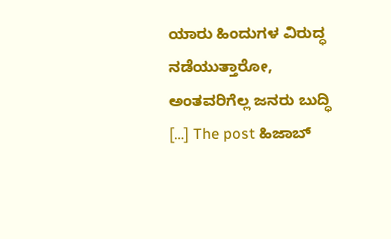ಯಾರು ಹಿಂದುಗಳ ವಿರುದ್ಧ ನಡೆಯುತ್ತಾರೋ, ಅಂತವರಿಗೆಲ್ಲ ಜನರು ಬುದ್ಧಿ […] The post ಹಿಜಾಬ್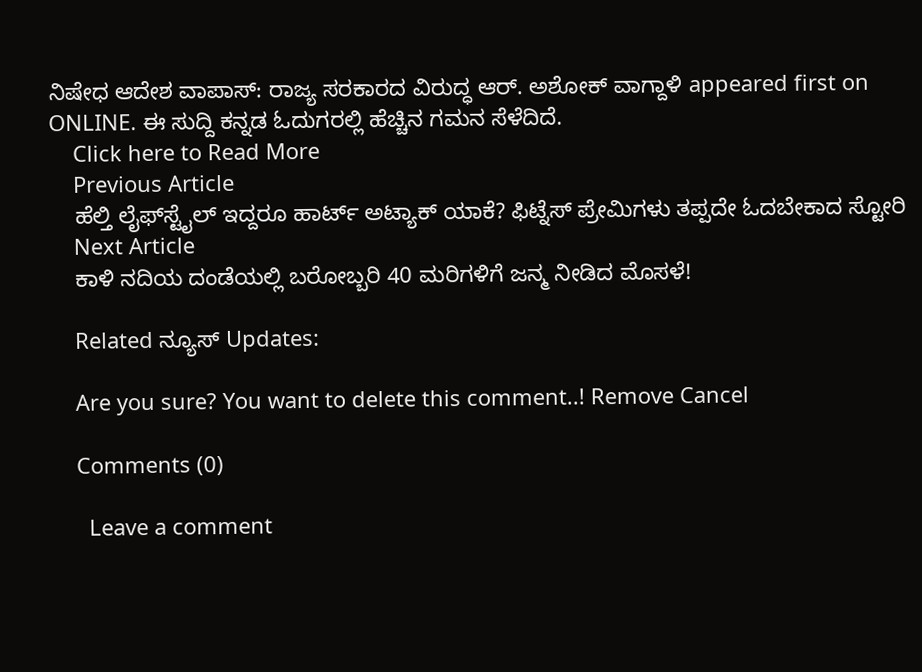ನಿಷೇಧ ಆದೇಶ ವಾಪಾಸ್: ರಾಜ್ಯ ಸರಕಾರದ ವಿರುದ್ಧ ಆರ್. ಅಶೋಕ್ ವಾಗ್ದಾಳಿ appeared first on ONLINE. ಈ ಸುದ್ದಿ ಕನ್ನಡ ಓದುಗರಲ್ಲಿ ಹೆಚ್ಚಿನ ಗಮನ ಸೆಳೆದಿದೆ.
    Click here to Read More
    Previous Article
    ಹೆಲ್ತಿ ಲೈಫ್‌ಸ್ಟೈಲ್ ಇದ್ದರೂ ಹಾರ್ಟ್ ಅಟ್ಯಾಕ್ ಯಾಕೆ? ಫಿಟ್ನೆಸ್ ಪ್ರೇಮಿಗಳು ತಪ್ಪದೇ ಓದಬೇಕಾದ ಸ್ಟೋರಿ
    Next Article
    ಕಾಳಿ ನದಿಯ ದಂಡೆಯಲ್ಲಿ ಬರೋಬ್ಬರಿ 40 ಮರಿಗಳಿಗೆ ಜನ್ಮ ನೀಡಿದ ಮೊಸಳೆ!

    Related ನ್ಯೂಸ್ Updates:

    Are you sure? You want to delete this comment..! Remove Cancel

    Comments (0)

      Leave a comment